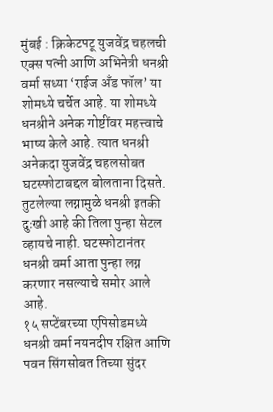मुंबई : क्रिकेटपटू युजवेंद्र चहलची एक्स पत्नी आणि अभिनेत्री धनश्री वर्मा सध्या ‘राईज अँड फॉल’ या शोमध्ये चर्चेत आहे. या शोमध्ये धनश्रीने अनेक गोष्टींवर महत्त्वाचे भाष्य केले आहे. त्यात धनश्री अनेकदा युजवेंद्र चहलसोबत घटस्फोटाबद्दल बोलताना दिसते. तुटलेल्या लग्नामुळे धनश्री इतकी दुःखी आहे की तिला पुन्हा सेटल व्हायचे नाही. घटस्फोटानंतर धनश्री वर्मा आता पुन्हा लग्न करणार नसल्याचे समोर आले आहे.
१५ सप्टेंबरच्या एपिसोडमध्ये धनश्री वर्मा नयनदीप रक्षित आणि पवन सिंगसोबत तिच्या सुंदर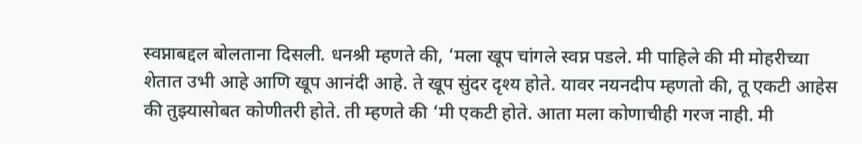स्वप्नाबद्दल बोलताना दिसली. धनश्री म्हणते की, ‘मला खूप चांगले स्वप्न पडले. मी पाहिले की मी मोहरीच्या शेतात उभी आहे आणि खूप आनंदी आहे. ते खूप सुंदर दृश्य होते. यावर नयनदीप म्हणतो की, तू एकटी आहेस की तुझ्यासोबत कोणीतरी होते. ती म्हणते की ‘मी एकटी होते. आता मला कोणाचीही गरज नाही. मी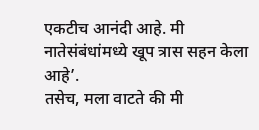एकटीच आनंदी आहे. मी नातेसंबंधांमध्ये खूप त्रास सहन केला आहे’.
तसेच, मला वाटते की मी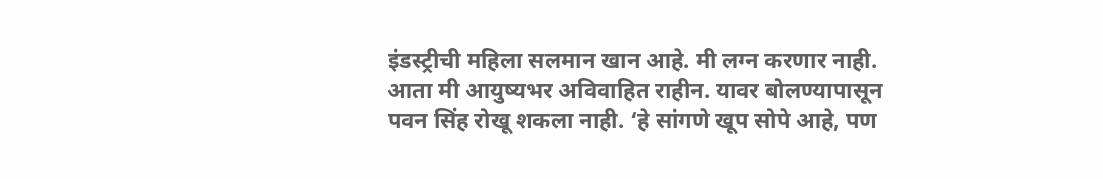इंडस्ट्रीची महिला सलमान खान आहे. मी लग्न करणार नाही. आता मी आयुष्यभर अविवाहित राहीन. यावर बोलण्यापासून पवन सिंह रोखू शकला नाही. ‘हे सांगणे खूप सोपे आहे, पण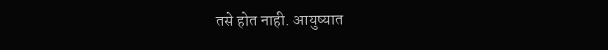तसे होत नाही. आयुष्यात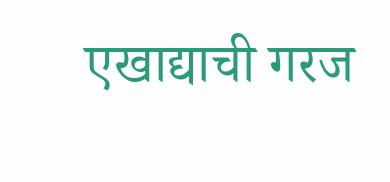एखाद्याची गरज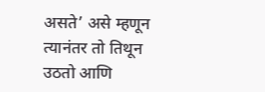असते’ असे म्हणून त्यानंतर तो तिथून उठतो आणि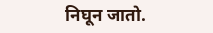निघून जातो.